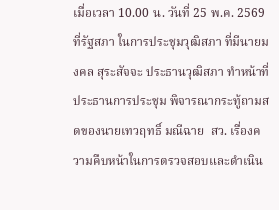เมื่อเวลา 10.00 น. วันที่ 25 พ.ค. 2569 ที่รัฐสภา ในการประชุมวุฒิสภา ที่มีนายมงคล สุระสัจจะ ประธานวุฒิสภา ทำหน้าที่ประธานการประชุม พิจารณากระทู้ถามสดของนายเทวฤทธิ์ มณีฉาย  สว. เรื่องความคืบหน้าในการตรวจสอบและดำเนิน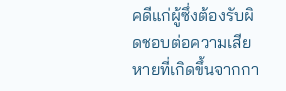คดีแก่ผู้ซึ่งต้องรับผิดชอบต่อความเสียหายที่เกิดขึ้นจากกา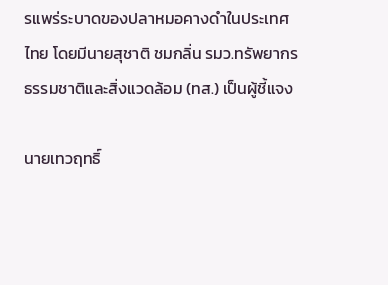รแพร่ระบาดของปลาหมอคางดำในประเทศไทย โดยมีนายสุชาติ ชมกลิ่น รมว.ทรัพยากรธรรมชาติและสิ่งแวดล้อม (ทส.) เป็นผู้ชี้แจง

นายเทวฤทธิ์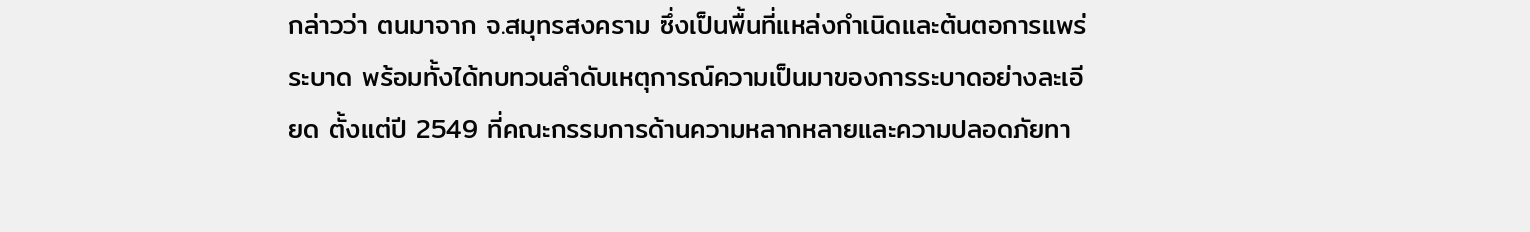กล่าวว่า ตนมาจาก จ.สมุทรสงคราม ซึ่งเป็นพื้นที่แหล่งกำเนิดและต้นตอการแพร่ระบาด พร้อมทั้งได้ทบทวนลำดับเหตุการณ์ความเป็นมาของการระบาดอย่างละเอียด ตั้งแต่ปี 2549 ที่คณะกรรมการด้านความหลากหลายและความปลอดภัยทา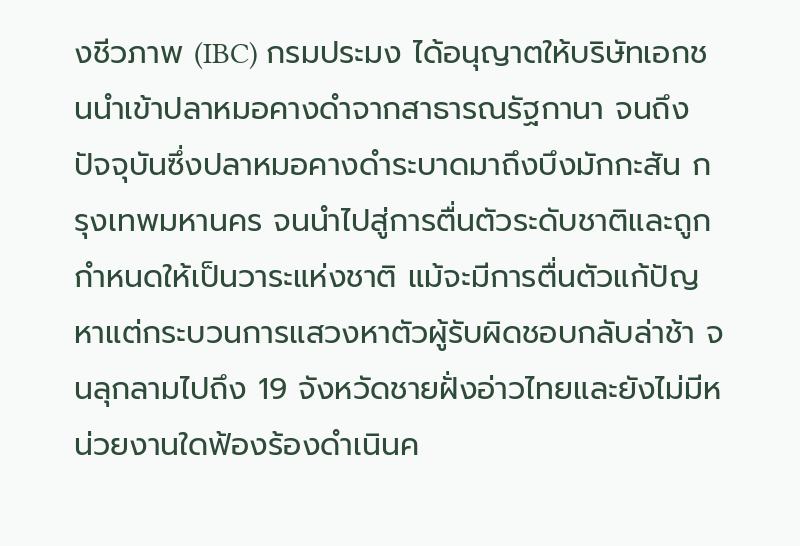งชีวภาพ (IBC) กรมประมง ได้อนุญาตให้บริษัทเอกชนนำเข้าปลาหมอคางดำจากสาธารณรัฐกานา จนถึงปัจจุบันซึ่งปลาหมอคางดำระบาดมาถึงบึงมักกะสัน กรุงเทพมหานคร จนนำไปสู่การตื่นตัวระดับชาติและถูกกำหนดให้เป็นวาระแห่งชาติ แม้จะมีการตื่นตัวแก้ปัญหาแต่กระบวนการแสวงหาตัวผู้รับผิดชอบกลับล่าช้า จนลุกลามไปถึง 19 จังหวัดชายฝั่งอ่าวไทยและยังไม่มีหน่วยงานใดฟ้องร้องดำเนินค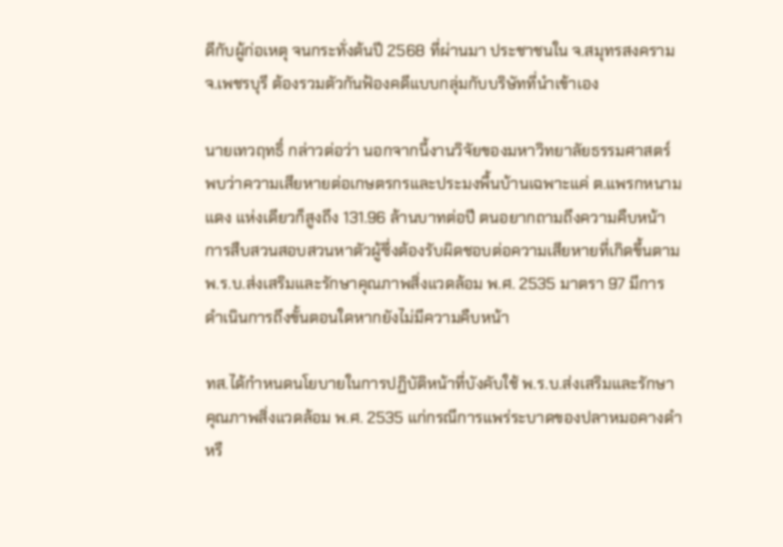ดีกับผู้ก่อเหตุ จนกระทั่งต้นปี 2568 ที่ผ่านมา ประชาชนใน จ.สมุทรสงคราม จ.เพชรบุรี ต้องรวมตัวกันฟ้องคดีแบบกลุ่มกับบริษัทที่นำเข้าเอง

นายเทวฤทธิ์ กล่าวต่อว่า นอกจากนี้งานวิจัยของมหาวิทยาลัยธรรมศาสตร์ พบว่าความเสียหายต่อเกษตรกรและประมงพื้นบ้านเฉพาะแค่ ต.แพรกหนามแดง แห่งเดียวก็สูงถึง 131.96 ล้านบาทต่อปี ตนอยากถามถึงความคืบหน้าการสืบสวนสอบสวนหาตัวผู้ซึ่งต้องรับผิดชอบต่อความเสียหายที่เกิดขึ้นตาม พ.ร.บ.ส่งเสริมและรักษาคุณภาพสิ่งแวดล้อม พ.ศ. 2535 มาตรา 97 มีการดำเนินการถึงขั้นตอนใดหากยังไม่มีความคืบหน้า

ทส.ได้กำหนดนโยบายในการปฏิบัติหน้าที่บังคับใช้ พ.ร.บ.ส่งเสริมและรักษาคุณภาพสิ่งแวดล้อม พ.ศ. 2535 แก่กรณีการแพร่ระบาดของปลาหมอคางดำหรื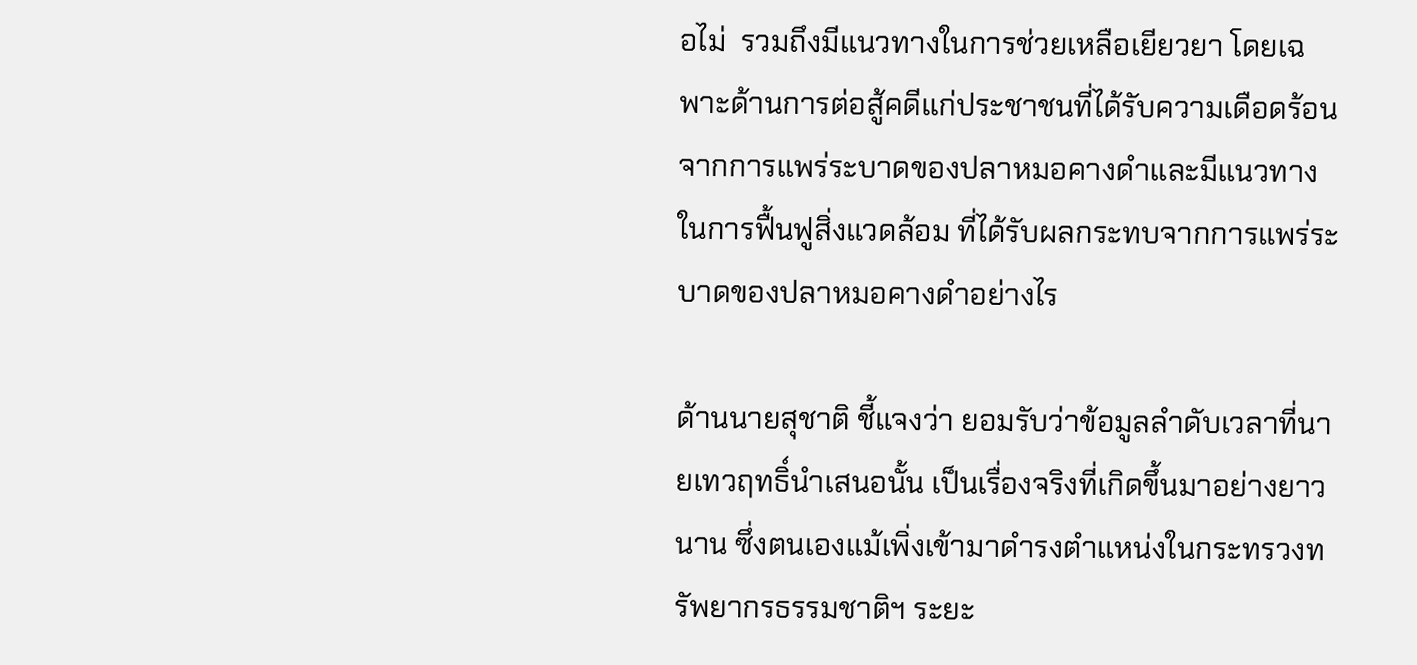อไม่  รวมถึงมีแนวทางในการช่วยเหลือเยียวยา โดยเฉพาะด้านการต่อสู้คดีแก่ประชาชนที่ได้รับความเดือดร้อนจากการแพร่ระบาดของปลาหมอคางดำและมีแนวทางในการฟื้นฟูสิ่งแวดล้อม ที่ได้รับผลกระทบจากการแพร่ระบาดของปลาหมอคางดำอย่างไร

ด้านนายสุชาติ ชี้แจงว่า ยอมรับว่าข้อมูลลำดับเวลาที่นายเทวฤทธิ์นำเสนอนั้น เป็นเรื่องจริงที่เกิดขึ้นมาอย่างยาวนาน ซึ่งตนเองแม้เพิ่งเข้ามาดำรงตำแหน่งในกระทรวงทรัพยากรธรรมชาติฯ ระยะ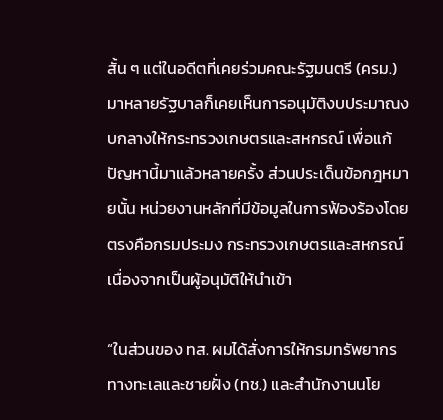สั้น ๆ แต่ในอดีตที่เคยร่วมคณะรัฐมนตรี (ครม.) มาหลายรัฐบาลก็เคยเห็นการอนุมัติงบประมาณงบกลางให้กระทรวงเกษตรและสหกรณ์ เพื่อแก้ปัญหานี้มาแล้วหลายครั้ง ส่วนประเด็นข้อกฎหมายนั้น หน่วยงานหลักที่มีข้อมูลในการฟ้องร้องโดยตรงคือกรมประมง กระทรวงเกษตรและสหกรณ์ เนื่องจากเป็นผู้อนุมัติให้นำเข้า

“ในส่วนของ ทส. ผมได้สั่งการให้กรมทรัพยากรทางทะเลและชายฝั่ง (ทช.) และสำนักงานนโย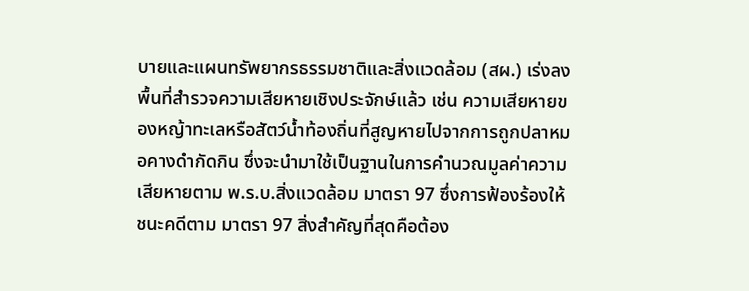บายและแผนทรัพยากรธรรมชาติและสิ่งแวดล้อม (สผ.) เร่งลงพื้นที่สำรวจความเสียหายเชิงประจักษ์แล้ว เช่น ความเสียหายของหญ้าทะเลหรือสัตว์น้ำท้องถิ่นที่สูญหายไปจากการถูกปลาหมอคางดำกัดกิน ซึ่งจะนำมาใช้เป็นฐานในการคำนวณมูลค่าความเสียหายตาม พ.ร.บ.สิ่งแวดล้อม มาตรา 97 ซึ่งการฟ้องร้องให้ชนะคดีตาม มาตรา 97 สิ่งสำคัญที่สุดคือต้อง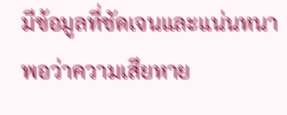มีข้อมูลที่ชัดเจนและแน่นหนาพอว่าความเสียหาย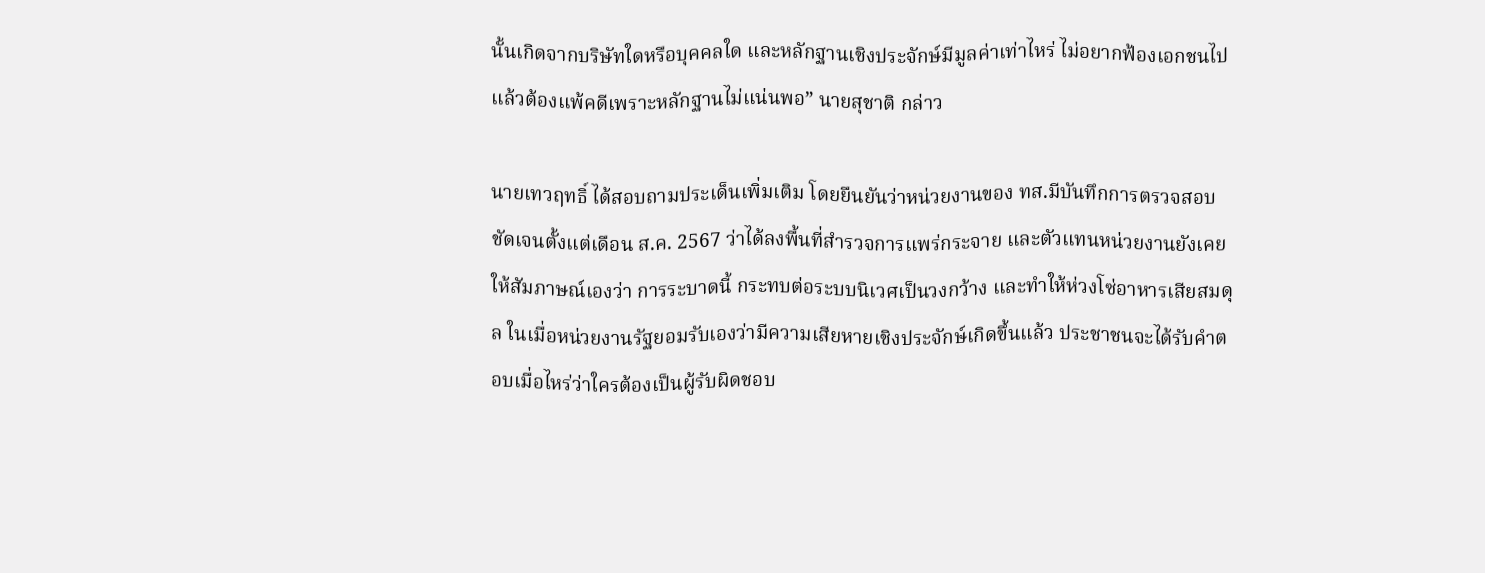นั้นเกิดจากบริษัทใดหรือบุคคลใด และหลักฐานเชิงประจักษ์มีมูลค่าเท่าไหร่ ไม่อยากฟ้องเอกชนไปแล้วต้องแพ้คดีเพราะหลักฐานไม่แน่นพอ” นายสุชาติ กล่าว

นายเทวฤทธิ์ ได้สอบถามประเด็นเพิ่มเติม โดยยืนยันว่าหน่วยงานของ ทส.มีบันทึกการตรวจสอบชัดเจนตั้งแต่เดือน ส.ค. 2567 ว่าได้ลงพื้นที่สำรวจการแพร่กระจาย และตัวแทนหน่วยงานยังเคยให้สัมภาษณ์เองว่า การระบาดนี้ กระทบต่อระบบนิเวศเป็นวงกว้าง และทำให้ห่วงโซ่อาหารเสียสมดุล ในเมื่อหน่วยงานรัฐยอมรับเองว่ามีความเสียหายเชิงประจักษ์เกิดขึ้นแล้ว ประชาชนจะได้รับคำตอบเมื่อไหร่ว่าใครต้องเป็นผู้รับผิดชอบ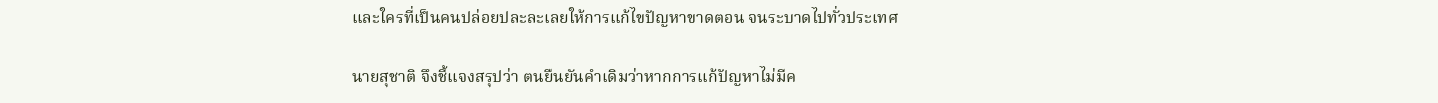และใครที่เป็นคนปล่อยปละละเลยให้การแก้ไขปัญหาขาดตอน จนระบาดไปทั่วประเทศ

นายสุชาติ จึงชี้แจงสรุปว่า ตนยืนยันคำเดิมว่าหากการแก้ปัญหาไม่มีค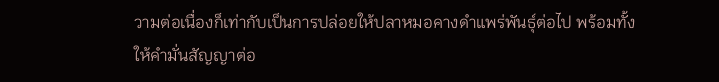วามต่อเนื่องก็เท่ากับเป็นการปล่อยให้ปลาหมอคางดำแพร่พันธุ์ต่อไป พร้อมทั้งให้คำมั่นสัญญาต่อ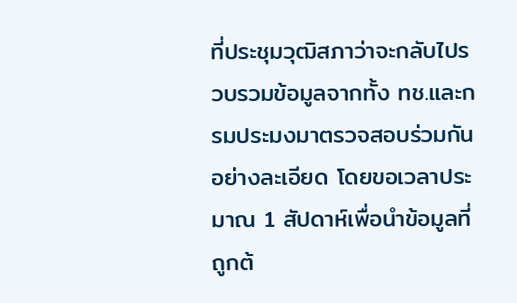ที่ประชุมวุฒิสภาว่าจะกลับไปรวบรวมข้อมูลจากทั้ง ทช.และกรมประมงมาตรวจสอบร่วมกันอย่างละเอียด โดยขอเวลาประมาณ 1 สัปดาห์เพื่อนำข้อมูลที่ถูกต้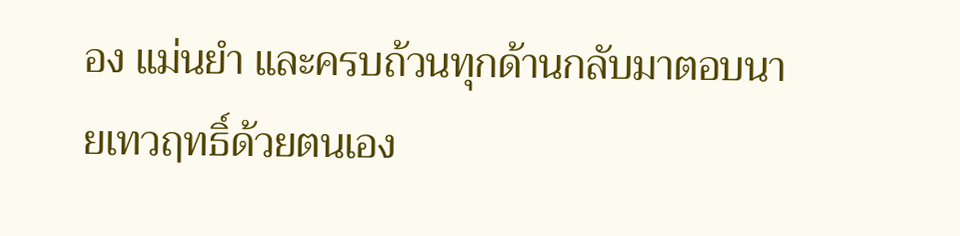อง แม่นยำ และครบถ้วนทุกด้านกลับมาตอบนายเทวฤทธิ์ด้วยตนเอง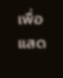เพื่อแสด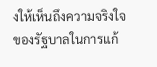งให้เห็นถึงความจริงใจของรัฐบาลในการแก้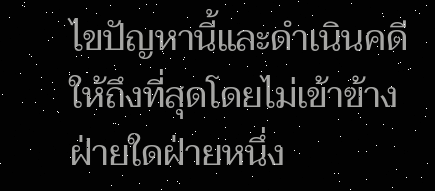ไขปัญหานี้และดำเนินคดีให้ถึงที่สุดโดยไม่เข้าข้างฝ่ายใดฝ่ายหนึ่ง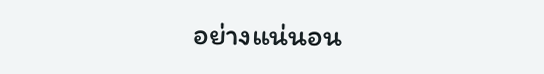อย่างแน่นอน